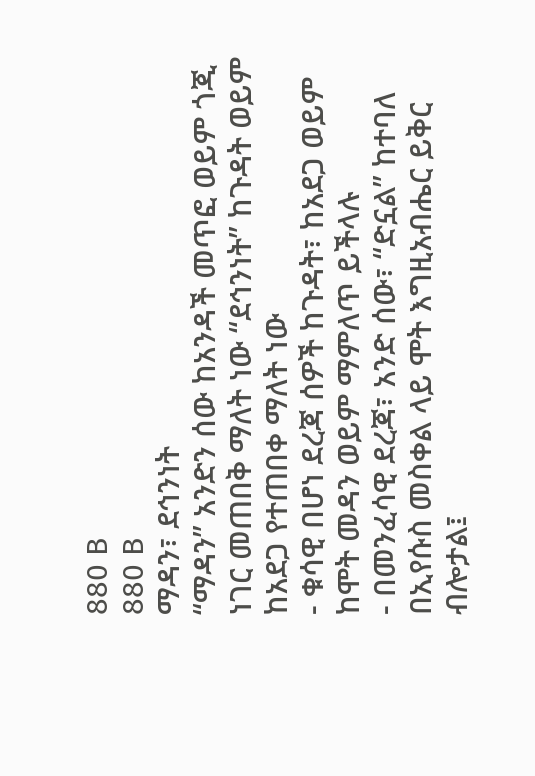880 B
880 B
ማዳን፣ ደኅንነት
“ማዳን” አንድን ሰው ከአንዳች መጥፎ ወይም ጎጂ ነገር መጠበቅ ማለት ነው “ደኅንነት” ከጉዳት ወይም ከአደጋ የተጠበቀ ማለት ነው
- ቁሳዊ በሆነ ደረጃ ሰዎች ከጉዳት፣ ከአደጋ ወይም ከሞት መዳን ወይም ማምለጥ ይችላሉ
- በመንፈሳዊ ደረጃ፣ አንድ ሰው፣ “ድኗል” ከተባለ በኢየሱስ መስቀል ላይ ሞት እግዚአብሔር ይቅር ብሎታል፤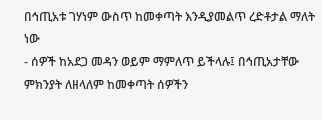በኅጢአቱ ገሃነም ውስጥ ከመቀጣት እንዲያመልጥ ረድቶታል ማለት ነው
- ሰዎች ከአደጋ መዳን ወይም ማምለጥ ይችላሉ፤ በኅጢአታቸው ምክንያት ለዘላለም ከመቀጣት ሰዎችን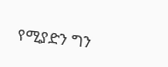የሚያድን ግን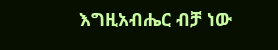እግዚአብሔር ብቻ ነው